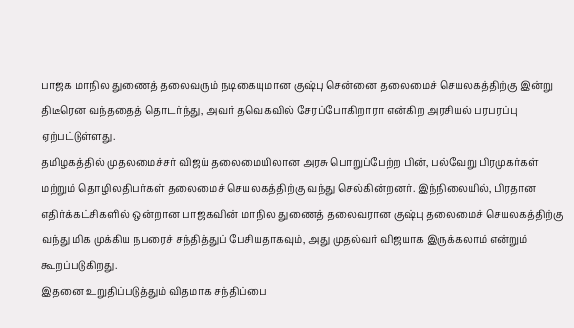பாஜக மாநில துணைத் தலைவரும் நடிகையுமான குஷ்பு சென்னை தலைமைச் செயலகத்திற்கு இன்று திடீரென வந்ததைத் தொடர்ந்து, அவர் தவெகவில் சேரப்போகிறாரா என்கிற அரசியல் பரபரப்பு ஏற்பட்டுள்ளது.
தமிழகத்தில் முதலமைச்சர் விஜய் தலைமையிலான அரசு பொறுப்பேற்ற பின், பல்வேறு பிரமுகர்கள் மற்றும் தொழிலதிபர்கள் தலைமைச் செயலகத்திற்கு வந்து செல்கின்றனர். இந்நிலையில், பிரதான எதிர்க்கட்சிகளில் ஒன்றான பாஜகவின் மாநில துணைத் தலைவரான குஷ்பு தலைமைச் செயலகத்திற்கு வந்து மிக முக்கிய நபரைச் சந்தித்துப் பேசியதாகவும், அது முதல்வர் விஜயாக இருக்கலாம் என்றும் கூறப்படுகிறது.
இதனை உறுதிப்படுத்தும் விதமாக சந்திப்பை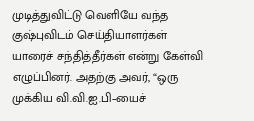முடித்துவிட்டு வெளியே வந்த குஷ்புவிடம் செய்தியாளர்கள் யாரைச் சந்தித்தீர்கள் என்று கேள்வி எழுப்பினர். அதற்கு அவர், “ஒரு முக்கிய வி.வி.ஐ.பி–யைச்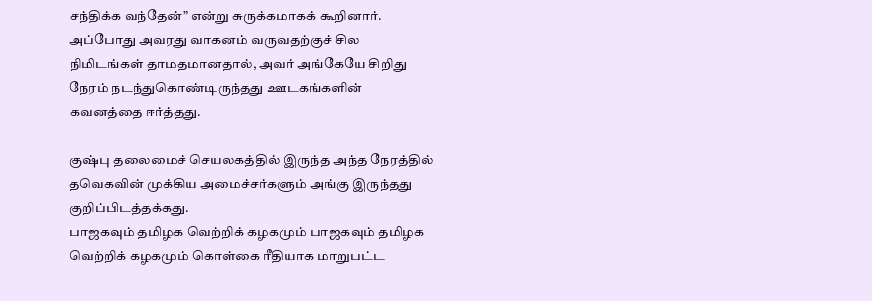சந்திக்க வந்தேன்” என்று சுருக்கமாகக் கூறினார். அப்போது அவரது வாகனம் வருவதற்குச் சில நிமிடங்கள் தாமதமானதால், அவர் அங்கேயே சிறிது நேரம் நடந்துகொண்டிருந்தது ஊடகங்களின் கவனத்தை ஈர்த்தது.

குஷ்பு தலைமைச் செயலகத்தில் இருந்த அந்த நேரத்தில் தவெகவின் முக்கிய அமைச்சர்களும் அங்கு இருந்தது குறிப்பிடத்தக்கது.
பாஜகவும் தமிழக வெற்றிக் கழகமும் பாஜகவும் தமிழக வெற்றிக் கழகமும் கொள்கை ரீதியாக மாறுபட்ட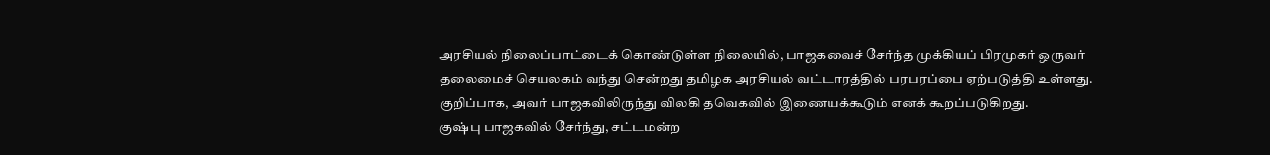அரசியல் நிலைப்பாட்டைக் கொண்டுள்ள நிலையில், பாஜகவைச் சேர்ந்த முக்கியப் பிரமுகர் ஒருவர் தலைமைச் செயலகம் வந்து சென்றது தமிழக அரசியல் வட்டாரத்தில் பரபரப்பை ஏற்படுத்தி உள்ளது. குறிப்பாக, அவர் பாஜகவிலிருந்து விலகி தவெகவில் இணையக்கூடும் எனக் கூறப்படுகிறது.
குஷ்பு பாஜகவில் சேர்ந்து, சட்டமன்ற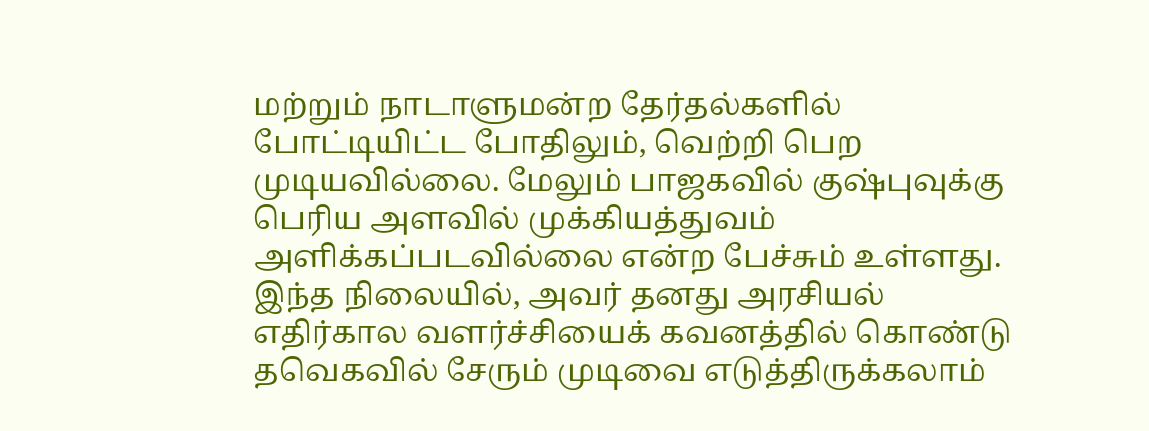மற்றும் நாடாளுமன்ற தேர்தல்களில் போட்டியிட்ட போதிலும், வெற்றி பெற முடியவில்லை. மேலும் பாஜகவில் குஷ்புவுக்கு பெரிய அளவில் முக்கியத்துவம் அளிக்கப்படவில்லை என்ற பேச்சும் உள்ளது. இந்த நிலையில், அவர் தனது அரசியல் எதிர்கால வளர்ச்சியைக் கவனத்தில் கொண்டு தவெகவில் சேரும் முடிவை எடுத்திருக்கலாம்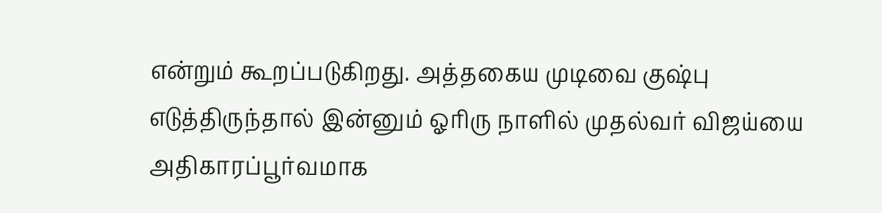என்றும் கூறப்படுகிறது. அத்தகைய முடிவை குஷ்பு எடுத்திருந்தால் இன்னும் ஓரிரு நாளில் முதல்வர் விஜய்யை அதிகாரப்பூர்வமாக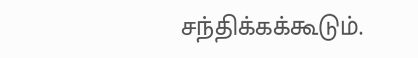சந்திக்கக்கூடும்.